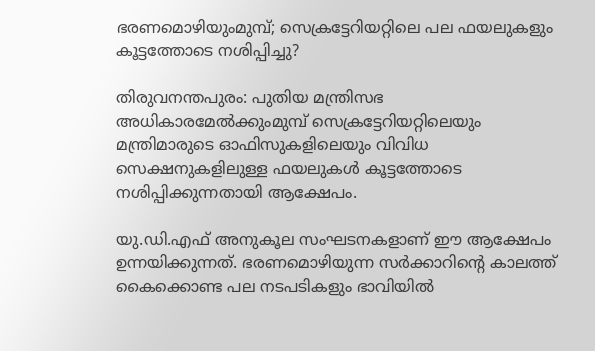ഭരണമൊഴിയുംമുമ്പ്; സെക്രട്ടേറിയറ്റിലെ പല ഫയലുകളും കൂട്ടത്തോടെ നശിപ്പിച്ചു?

തിരുവനന്തപുരം: പുതിയ മന്ത്രിസഭ അധികാരമേൽക്കുംമുമ്പ് സെക്രട്ടേറിയറ്റിലെയും മന്ത്രിമാരുടെ ഓഫിസുകളിലെയും വിവിധ സെക്ഷനുകളിലുള്ള ഫയലുകൾ കൂട്ടത്തോടെ നശിപ്പിക്കുന്നതായി ആക്ഷേപം.

യു.ഡി.എഫ് അനുകൂല സംഘടനകളാണ് ഈ ആക്ഷേപം ഉന്നയിക്കുന്നത്. ഭരണമൊഴിയുന്ന സർക്കാറിന്‍റെ കാലത്ത് കൈക്കൊണ്ട പല നടപടികളും ഭാവിയിൽ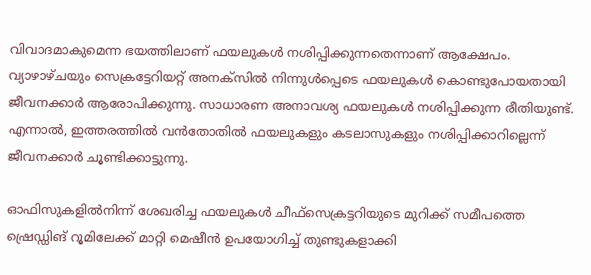വിവാദമാകുമെന്ന ഭയത്തിലാണ് ഫയലുകൾ നശിപ്പിക്കുന്നതെന്നാണ് ആക്ഷേപം. വ്യാഴാഴ്ചയും സെക്രട്ടേറിയറ്റ് അനക്സിൽ നിന്നുൾപ്പെടെ ഫയലുകൾ കൊണ്ടുപോയതായി ജീവനക്കാർ ആരോപിക്കുന്നു. സാധാരണ അനാവശ്യ ഫയലുകൾ നശിപ്പിക്കുന്ന രീതിയുണ്ട്. എന്നാൽ, ഇത്തരത്തിൽ വൻതോതിൽ ഫയലുകളും കടലാസുകളും നശിപ്പിക്കാറില്ലെന്ന് ജീവനക്കാർ ചൂണ്ടിക്കാട്ടുന്നു.

ഓഫിസുകളിൽനിന്ന് ശേഖരിച്ച ഫയലുകൾ ചീഫ്സെക്രട്ടറിയുടെ മുറിക്ക് സമീപത്തെ ഷ്രെഡ്ഡിങ് റൂമിലേക്ക് മാറ്റി മെഷീൻ ഉപയോഗിച്ച് തുണ്ടുകളാക്കി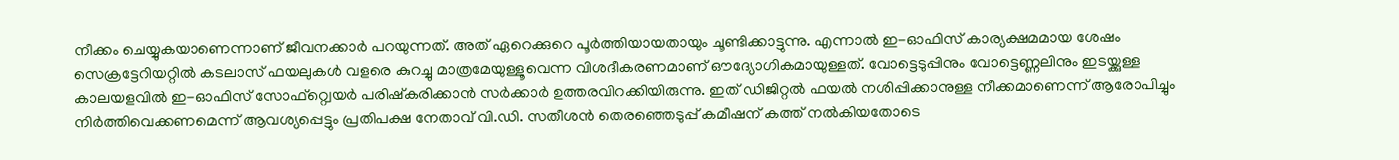നീക്കം ചെയ്യുകയാണെന്നാണ് ജീവനക്കാർ പറയുന്നത്. അത് ഏറെക്കുറെ പൂർത്തിയായതായും ചൂണ്ടിക്കാട്ടുന്നു. എന്നാൽ ഇ-ഓഫിസ് കാര്യക്ഷമമായ ശേഷം സെക്രട്ടേറിയറ്റിൽ കടലാസ് ഫയലുകൾ വളരെ കുറച്ചു മാത്രമേയുള്ളൂവെന്ന വിശദീകരണമാണ് ഔദ്യോഗികമായുള്ളത്. വോട്ടെടുപ്പിനും വോട്ടെണ്ണലിനും ഇടയ്ക്കുള്ള കാലയളവിൽ ഇ-ഓഫിസ് സോഫ്റ്റ്വെയർ പരിഷ്കരിക്കാൻ സർക്കാർ ഉത്തരവിറക്കിയിരുന്നു. ഇത് ഡിജിറ്റൽ ഫയൽ നശിപ്പിക്കാനുള്ള നീക്കമാണെന്ന് ആരോപിച്ചും നിർത്തിവെക്കണമെന്ന് ആവശ്യപ്പെട്ടും പ്രതിപക്ഷ നേതാവ് വി.ഡി. സതീശൻ തെരഞ്ഞെടുപ്പ് കമീഷന് കത്ത് നൽകിയതോടെ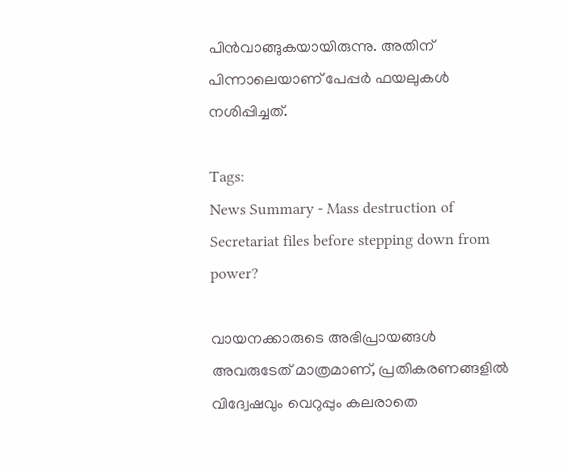പിൻവാങ്ങുകയായിരുന്നു. അതിന് പിന്നാലെയാണ് പേപ്പർ ഫയലുകൾ നശിപ്പിച്ചത്.

Tags:
News Summary - Mass destruction of Secretariat files before stepping down from power?

വായനക്കാരുടെ അഭിപ്രായങ്ങള്‍ അവരുടേത് മാത്രമാണ്, പ്രതികരണങ്ങളിൽ വിദ്വേഷവും വെറുപ്പും കലരാതെ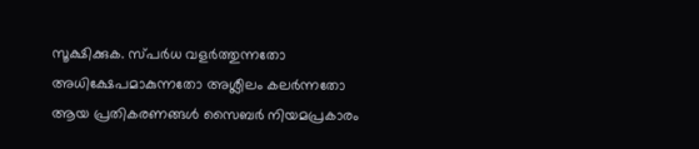സൂക്ഷിക്കുക. സ്പർധ വളർത്തുന്നതോ അധിക്ഷേപമാകുന്നതോ അശ്ലീലം കലർന്നതോ ആയ പ്രതികരണങ്ങൾ സൈബർ നിയമപ്രകാരം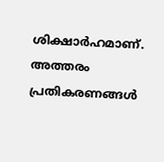ശിക്ഷാർഹമാണ്. അത്തരം പ്രതികരണങ്ങൾ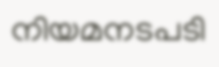നിയമനടപടി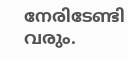നേരിടേണ്ടി വരും.